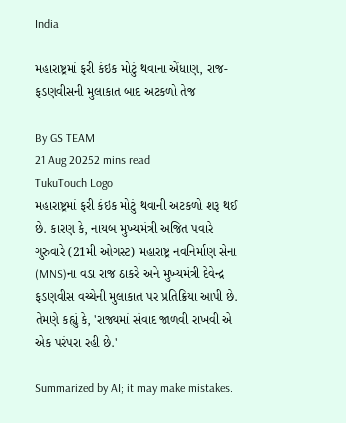India

મહારાષ્ટ્રમાં ફરી કંઇક મોટું થવાના એંધાણ, રાજ-ફડણવીસની મુલાકાત બાદ અટકળો તેજ

By GS TEAM
21 Aug 20252 mins read
TukuTouch Logo
મહારાષ્ટ્રમાં ફરી કંઇક મોટું થવાની અટકળો શરૂ થઈ છે. કારણ કે, નાયબ મુખ્યમંત્રી અજિત પવારે ગુરુવારે (21મી ઓગસ્ટ) મહારાષ્ટ્ર નવનિર્માણ સેના (MNS)ના વડા રાજ ઠાકરે અને મુખ્યમંત્રી દેવેન્દ્ર ફડણવીસ વચ્ચેની મુલાકાત પર પ્રતિક્રિયા આપી છે. તેમણે કહ્યું કે, 'રાજ્યમાં સંવાદ જાળવી રાખવી એ એક પરંપરા રહી છે.'

Summarized by AI; it may make mistakes.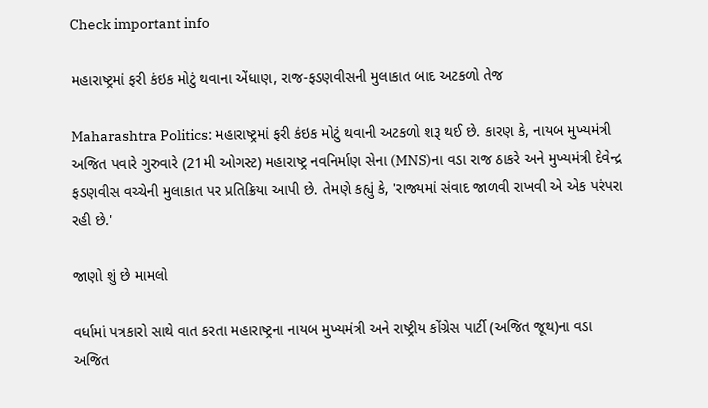Check important info

મહારાષ્ટ્રમાં ફરી કંઇક મોટું થવાના એંધાણ, રાજ-ફડણવીસની મુલાકાત બાદ અટકળો તેજ

Maharashtra Politics: મહારાષ્ટ્રમાં ફરી કંઇક મોટું થવાની અટકળો શરૂ થઈ છે. કારણ કે, નાયબ મુખ્યમંત્રી અજિત પવારે ગુરુવારે (21મી ઓગસ્ટ) મહારાષ્ટ્ર નવનિર્માણ સેના (MNS)ના વડા રાજ ઠાકરે અને મુખ્યમંત્રી દેવેન્દ્ર ફડણવીસ વચ્ચેની મુલાકાત પર પ્રતિક્રિયા આપી છે. તેમણે કહ્યું કે, 'રાજ્યમાં સંવાદ જાળવી રાખવી એ એક પરંપરા રહી છે.'

જાણો શું છે મામલો

વર્ધામાં પત્રકારો સાથે વાત કરતા મહારાષ્ટ્રના નાયબ મુખ્યમંત્રી અને રાષ્ટ્રીય કોંગ્રેસ પાર્ટી (અજિત જૂથ)ના વડા અજિત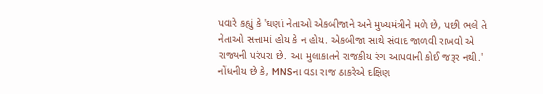પવારે કહ્યું કે 'ઘણાં નેતાઓ એકબીજાને અને મુખ્યમંત્રીને મળે છે, પછી ભલે તે નેતાઓ સત્તામાં હોય કે ન હોય. એકબીજા સાથે સંવાદ જાળવી રાખવો એ રાજ્યની પરંપરા છે. આ મુલાકાતને રાજકીય રંગ આપવાની કોઈ જરૂર નથી.' નોંધનીય છે કે, MNSના વડા રાજ ઠાકરેએ દક્ષિણ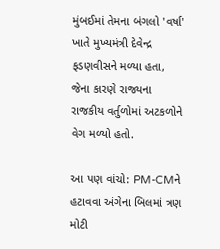મુંબઈમાં તેમના બંગલો 'વર્ષા' ખાતે મુખ્યમંત્રી દેવેન્દ્ર ફડણવીસને મળ્યા હતા, જેના કારણે રાજ્યના રાજકીય વર્તુળોમાં અટકળોને વેગ મળ્યો હતો.

આ પણ વાંચો: PM-CMને હટાવવા અંગેના બિલમાં ત્રણ મોટી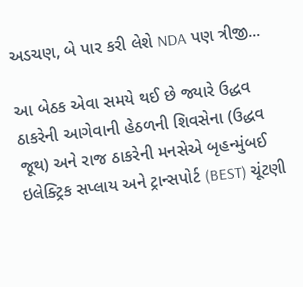અડચણ, બે પાર કરી લેશે NDA પણ ત્રીજી...

આ બેઠક એવા સમયે થઈ છે જ્યારે ઉદ્ધવ ઠાકરેની આગેવાની હેઠળની શિવસેના (ઉદ્ધવ જૂથ) અને રાજ ઠાકરેની મનસેએ બૃહન્મુંબઈ ઇલેક્ટ્રિક સપ્લાય અને ટ્રાન્સપોર્ટ (BEST) ચૂંટણી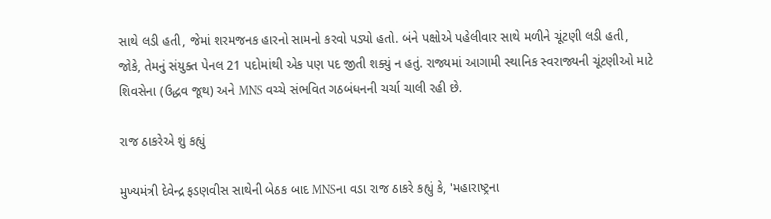સાથે લડી હતી, જેમાં શરમજનક હારનો સામનો કરવો પડ્યો હતો. બંને પક્ષોએ પહેલીવાર સાથે મળીને ચૂંટણી લડી હતી, જોકે, તેમનું સંયુક્ત પેનલ 21 પદોમાંથી એક પણ પદ જીતી શક્યું ન હતું. રાજ્યમાં આગામી સ્થાનિક સ્વરાજ્યની ચૂંટણીઓ માટે શિવસેના (ઉદ્ધવ જૂથ) અને MNS વચ્ચે સંભવિત ગઠબંધનની ચર્ચા ચાલી રહી છે.

રાજ ઠાકરેએ શું કહ્યું

મુખ્યમંત્રી દેવેન્દ્ર ફડણવીસ સાથેની બેઠક બાદ MNSના વડા રાજ ઠાકરે કહ્યું કે, 'મહારાષ્ટ્રના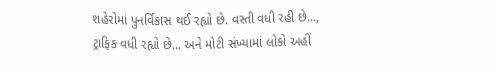શહેરોમાં પુનર્વિકાસ થઈ રહ્યો છે. વસ્તી વધી રહી છે..., ટ્રાફિક વધી રહ્યો છે... અને મોટી સંખ્યામાં લોકો અહીં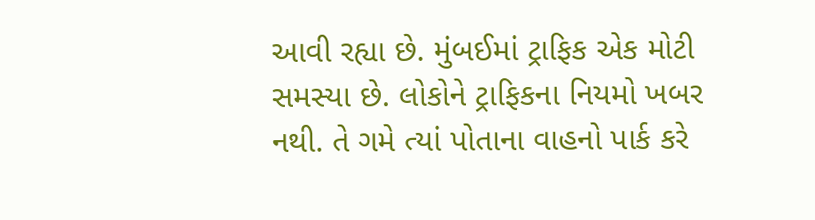આવી રહ્યા છે. મુંબઈમાં ટ્રાફિક એક મોટી સમસ્યા છે. લોકોને ટ્રાફિકના નિયમો ખબર નથી. તે ગમે ત્યાં પોતાના વાહનો પાર્ક કરે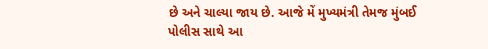છે અને ચાલ્યા જાય છે. આજે મેં મુખ્યમંત્રી તેમજ મુંબઈ પોલીસ સાથે આ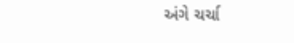અંગે ચર્ચા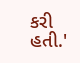કરી હતી.'